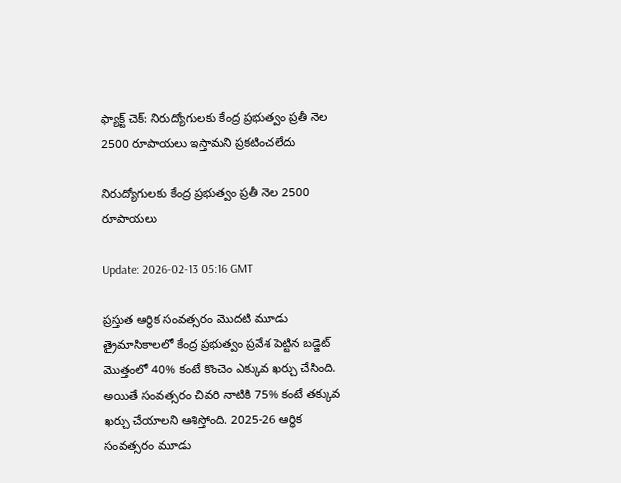ఫ్యాక్ట్ చెక్: నిరుద్యోగులకు కేంద్ర ప్రభుత్వం ప్రతీ నెల 2500 రూపాయలు ఇస్తామని ప్రకటించలేదు

నిరుద్యోగులకు కేంద్ర ప్రభుత్వం ప్రతీ నెల 2500 రూపాయలు

Update: 2026-02-13 05:16 GMT

ప్రస్తుత ఆర్థిక సంవత్సరం మొదటి మూడు త్రైమాసికాలలో కేంద్ర ప్రభుత్వం ప్రవేశ పెట్టిన బడ్జెట్ మొత్తంలో 40% కంటే కొంచెం ఎక్కువ ఖర్చు చేసింది. అయితే సంవత్సరం చివరి నాటికి 75% కంటే తక్కువ ఖర్చు చేయాలని ఆశిస్తోంది. 2025-26 ఆర్థిక సంవత్సరం మూడు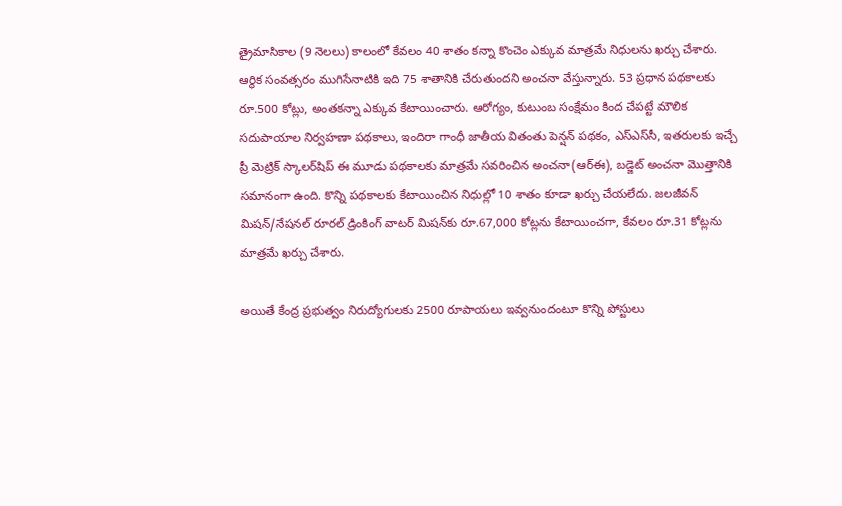త్రైమాసికాల (9 నెలలు) కాలంలో కేవలం 40 శాతం కన్నా కొంచెం ఎక్కువ మాత్రమే నిధులను ఖర్చు చేశారు. ఆర్థిక సంవత్సరం ముగిసేనాటికి ఇది 75 శాతానికి చేరుతుందని అంచనా వేస్తున్నారు. 53 ప్రధాన పథకాలకు రూ.500 కోట్లు, అంతకన్నా ఎక్కువ కేటాయించారు. ఆరోగ్యం, కుటుంబ సంక్షేమం కింద చేపట్టే మౌలిక సదుపాయాల నిర్వహణా పథకాలు, ఇందిరా గాంధీ జాతీయ వితంతు పెన్షన్‌ పథకం, ఎస్‌ఎస్‌సీ, ఇతరులకు ఇచ్చే ప్రీ మెట్రిక్‌ స్కాలర్‌షిప్‌ ఈ మూడు పథకాలకు మాత్రమే సవరించిన అంచనా(ఆర్‌ఈ), బడ్జెట్‌ అంచనా మొత్తానికి సమానంగా ఉంది. కొన్ని పథకాలకు కేటాయించిన నిధుల్లో 10 శాతం కూడా ఖర్చు చేయలేదు. జలజీవన్‌ మిషన్‌/నేషనల్‌ రూరల్‌ డ్రింకింగ్‌ వాటర్‌ మిషన్‌కు రూ.67,000 కోట్లను కేటాయించగా, కేవలం రూ.31 కోట్లను మాత్రమే ఖర్చు చేశారు.

అయితే కేంద్ర ప్రభుత్వం నిరుద్యోగులకు 2500 రూపాయలు ఇవ్వనుందంటూ కొన్ని పోస్టులు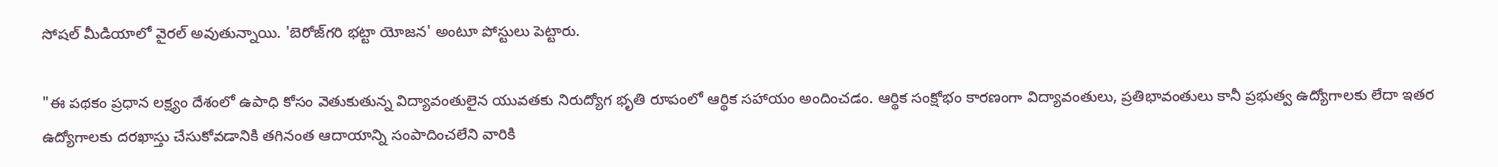సోషల్ మీడియాలో వైరల్ అవుతున్నాయి. 'బెరోజ్‌గరి భట్టా యోజన' అంటూ పోస్టులు పెట్టారు.

"ఈ పథకం ప్రధాన లక్ష్యం దేశంలో ఉపాధి కోసం వెతుకుతున్న విద్యావంతులైన యువతకు నిరుద్యోగ భృతి రూపంలో ఆర్థిక సహాయం అందించడం. ఆర్థిక సంక్షోభం కారణంగా విద్యావంతులు, ప్రతిభావంతులు కానీ ప్రభుత్వ ఉద్యోగాలకు లేదా ఇతర ఉద్యోగాలకు దరఖాస్తు చేసుకోవడానికి తగినంత ఆదాయాన్ని సంపాదించలేని వారికి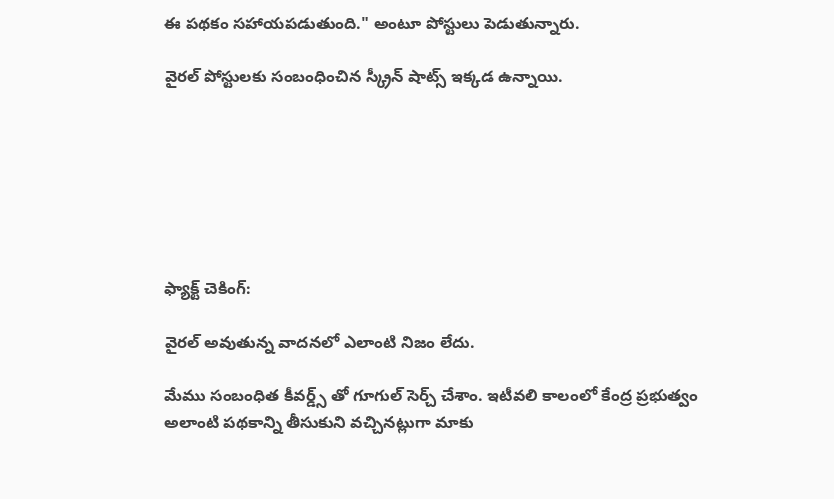ఈ పథకం సహాయపడుతుంది." అంటూ పోస్టులు పెడుతున్నారు.

వైరల్ పోస్టులకు సంబంధించిన స్క్రీన్ షాట్స్ ఇక్కడ ఉన్నాయి.







ఫ్యాక్ట్ చెకింగ్:

వైరల్ అవుతున్న వాదనలో ఎలాంటి నిజం లేదు.

మేము సంబంధిత కీవర్డ్స్ తో గూగుల్ సెర్చ్ చేశాం. ఇటీవలి కాలంలో కేంద్ర ప్రభుత్వం అలాంటి పథకాన్ని తీసుకుని వచ్చినట్లుగా మాకు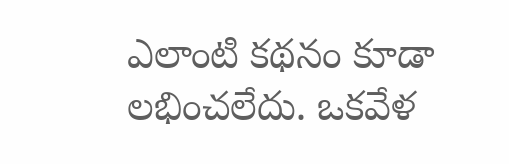ఎలాంటి కథనం కూడా లభించలేదు. ఒకవేళ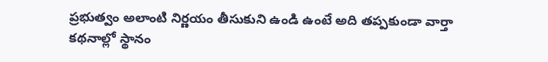ప్రభుత్వం అలాంటి నిర్ణయం తీసుకుని ఉండి ఉంటే అది తప్పకుండా వార్తా కథనాల్లో స్థానం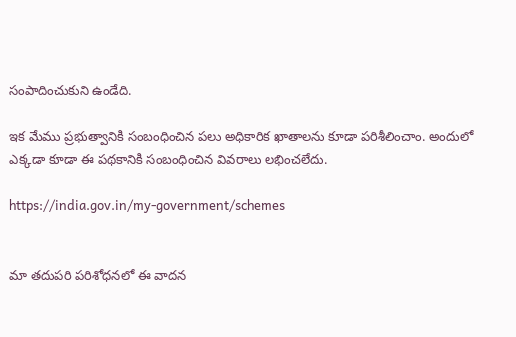సంపాదించుకుని ఉండేది.

ఇక మేము ప్రభుత్వానికి సంబంధించిన పలు అధికారిక ఖాతాలను కూడా పరిశీలించాం. అందులో ఎక్కడా కూడా ఈ పథకానికి సంబంధించిన వివరాలు లభించలేదు.

https://india.gov.in/my-government/schemes


మా తదుపరి పరిశోధనలో ఈ వాదన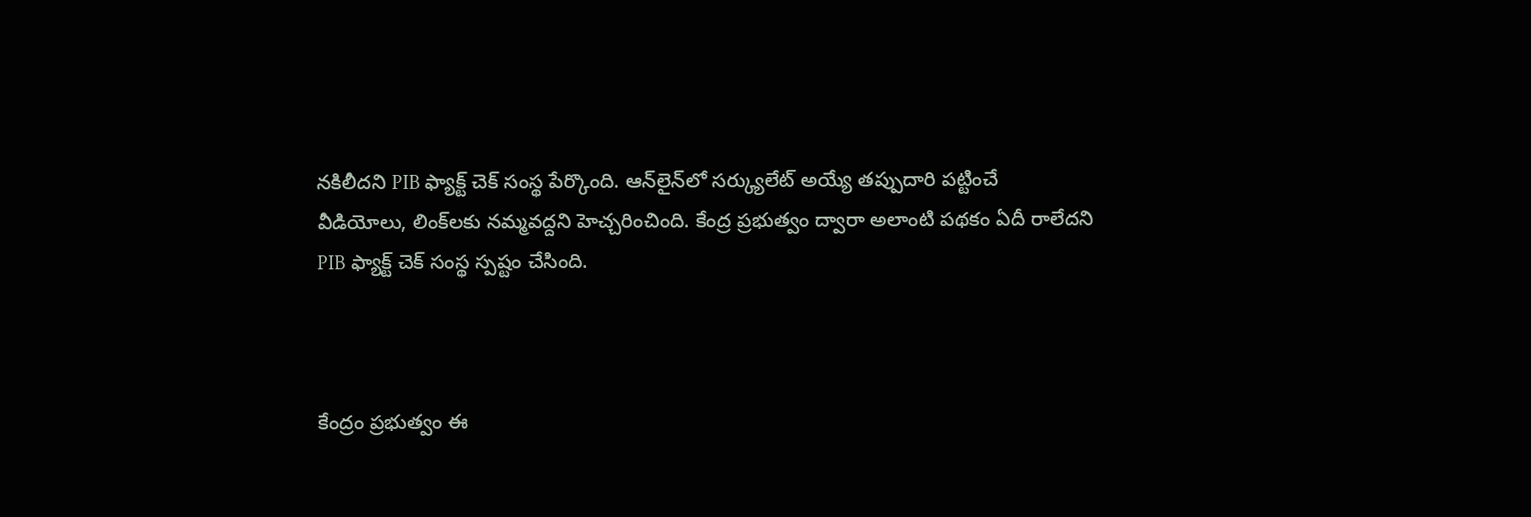నకిలీదని PIB ఫ్యాక్ట్ చెక్ సంస్థ పేర్కొంది. ఆన్‌లైన్‌లో సర్క్యులేట్ అయ్యే తప్పుదారి పట్టించే వీడియోలు, లింక్‌లకు నమ్మవద్దని హెచ్చరించింది. కేంద్ర ప్రభుత్వం ద్వారా అలాంటి పథకం ఏదీ రాలేదని PIB ఫ్యాక్ట్ చెక్ సంస్థ స్పష్టం చేసింది.



కేంద్రం ప్రభుత్వం ఈ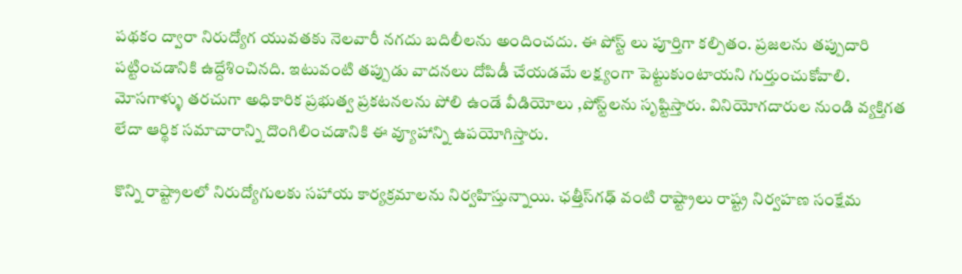పథకం ద్వారా నిరుద్యోగ యువతకు నెలవారీ నగదు బదిలీలను అందించదు. ఈ పోస్ట్ లు పూర్తిగా కల్పితం. ప్రజలను తప్పుదారి పట్టించడానికి ఉద్దేశించినది. ఇటువంటి తప్పుడు వాదనలు దోపిడీ చేయడమే లక్ష్యంగా పెట్టుకుంటాయని గుర్తుంచుకోవాలి. మోసగాళ్ళు తరచుగా అధికారిక ప్రభుత్వ ప్రకటనలను పోలి ఉండే వీడియోలు ,పోస్ట్‌లను సృష్టిస్తారు. వినియోగదారుల నుండి వ్యక్తిగత లేదా ఆర్థిక సమాచారాన్ని దొంగిలించడానికి ఈ వ్యూహాన్ని ఉపయోగిస్తారు.

కొన్ని రాష్ట్రాలలో నిరుద్యోగులకు సహాయ కార్యక్రమాలను నిర్వహిస్తున్నాయి. ఛత్తీస్‌గఢ్ వంటి రాష్ట్రాలు రాష్ట్ర నిర్వహణ సంక్షేమ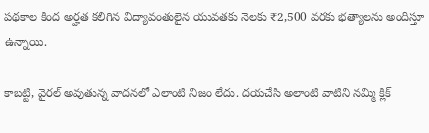పథకాల కింద అర్హత కలిగిన విద్యావంతులైన యువతకు నెలకు ₹2,500 వరకు భత్యాలను అందిస్తూ ఉన్నాయి.

కాబట్టి, వైరల్ అవుతున్న వాదనలో ఎలాంటి నిజం లేదు. దయచేసి అలాంటి వాటిని నమ్మి క్లిక్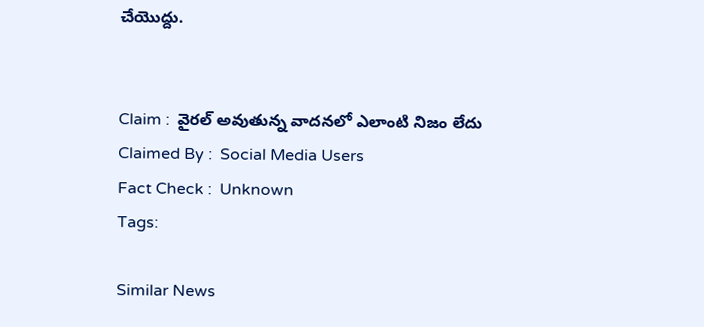చేయొద్దు.


Claim :  వైరల్ అవుతున్న వాదనలో ఎలాంటి నిజం లేదు
Claimed By :  Social Media Users
Fact Check :  Unknown
Tags:

Similar News